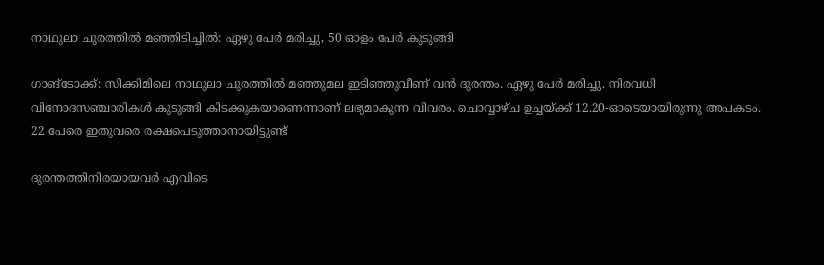നാഥുലാ ചുരത്തിൽ മഞ്ഞിടിച്ചിൽ: ഏഴു പേർ മരിച്ചു, 50 ഓളം പേർ കുടുങ്ങി

ഗാങ്‌ടോക്ക്: സിക്കിമിലെ നാഥുലാ ചുരത്തില്‍ മഞ്ഞുമല ഇടിഞ്ഞുവീണ്‌ വന്‍ ദുരന്തം. ഏഴു പേര്‍ മരിച്ചു. നിരവധി വിനോദസഞ്ചാരികള്‍ കുടുങ്ങി കിടക്കുകയാണെന്നാണ് ലഭ്യമാകുന്ന വിവരം. ചൊവ്വാഴ്ച ഉച്ചയ്ക്ക് 12.20-ഓടെയായിരുന്നു അപകടം. 22 പേരെ ഇതുവരെ രക്ഷപെടുത്താനായിട്ടുണ്ട്‌

ദുരന്തത്തിനിരയായവര്‍ എവിടെ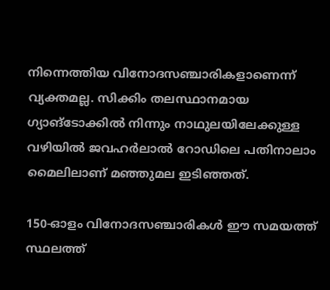നിന്നെത്തിയ വിനോദസഞ്ചാരികളാണെന്ന് വ്യക്തമല്ല. സിക്കിം തലസ്ഥാനമായ ഗ്യാങ്‌ടോക്കില്‍ നിന്നും നാഥുലയിലേക്കുള്ള വഴിയില്‍ ജവഹര്‍ലാല്‍ റോഡിലെ പതിനാലാം മൈലിലാണ് മഞ്ഞുമല ഇടിഞ്ഞത്.

150-ഓളം വിനോദസഞ്ചാരികള്‍ ഈ സമയത്ത് സ്ഥലത്ത്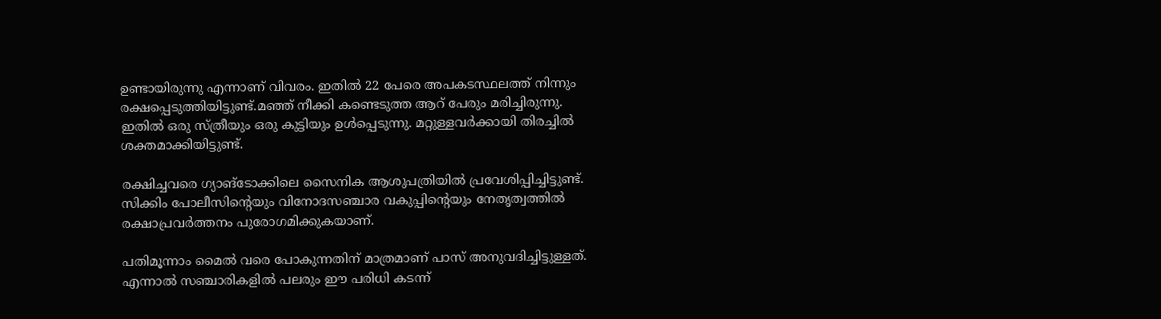ഉണ്ടായിരുന്നു എന്നാണ് വിവരം. ഇതില്‍ 22 പേരെ അപകടസ്ഥലത്ത്‌ നിന്നും രക്ഷപ്പെടുത്തിയിട്ടുണ്ട്.മഞ്ഞ് നീക്കി കണ്ടെടുത്ത ആറ് പേരും മരിച്ചിരുന്നു. ഇതില്‍ ഒരു സ്ത്രീയും ഒരു കുട്ടിയും ഉള്‍പ്പെടുന്നു. മറ്റുള്ളവര്‍ക്കായി തിരച്ചില്‍ ശക്തമാക്കിയിട്ടുണ്ട്.

രക്ഷിച്ചവരെ ഗ്യാങ്‌ടോക്കിലെ സൈനിക ആശുപത്രിയില്‍ പ്രവേശിപ്പിച്ചിട്ടുണ്ട്. സിക്കിം പോലീസിന്റെയും വിനോദസഞ്ചാര വകുപ്പിന്റെയും നേതൃത്വത്തില്‍ രക്ഷാപ്രവര്‍ത്തനം പുരോഗമിക്കുകയാണ്.

പതിമൂന്നാം മൈല്‍ വരെ പോകുന്നതിന് മാത്രമാണ് പാസ് അനുവദിച്ചിട്ടുള്ളത്. എന്നാല്‍ സഞ്ചാരികളില്‍ പലരും ഈ പരിധി കടന്ന്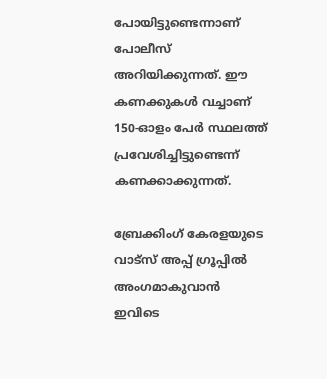പോയിട്ടുണ്ടെന്നാണ് പോലീസ് അറിയിക്കുന്നത്. ഈ കണക്കുകള്‍ വച്ചാണ് 150-ഓളം പേര്‍ സ്ഥലത്ത് പ്രവേശിച്ചിട്ടുണ്ടെന്ന് കണക്കാക്കുന്നത്.

ബ്രേക്കിംഗ് കേരളയുടെ വാട്സ് അപ്പ് ഗ്രൂപ്പിൽ അംഗമാകുവാൻ ഇവിടെ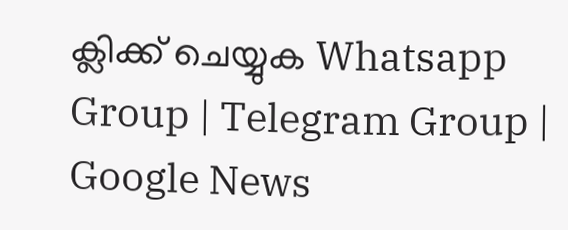ക്ലിക്ക് ചെയ്യുക Whatsapp Group | Telegram Group | Google News